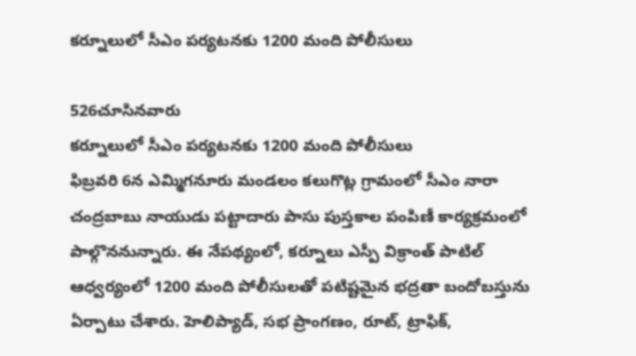కర్నూలులో సీఎం పర్యటనకు 1200 మంది పోలీసులు

526చూసినవారు
కర్నూలులో సీఎం పర్యటనకు 1200 మంది పోలీసులు
ఫిబ్రవరి 6న ఎమ్మిగనూరు మండలం కలుగొట్ల గ్రామంలో సీఎం నారా చంద్రబాబు నాయుడు పట్టాదారు పాసు పుస్తకాల పంపిణీ కార్యక్రమంలో పాల్గొననున్నారు. ఈ నేపథ్యంలో, కర్నూలు ఎస్పీ విక్రాంత్ పాటిల్ ఆధ్వర్యంలో 1200 మంది పోలీసులతో పటిష్టమైన భద్రతా బందోబస్తును ఏర్పాటు చేశారు. హెలిప్యాడ్, సభ ప్రాంగణం, రూట్, ట్రాఫిక్,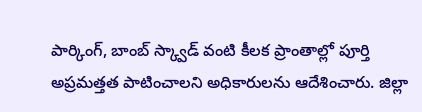పార్కింగ్, బాంబ్ స్క్వాడ్ వంటి కీలక ప్రాంతాల్లో పూర్తి అప్రమత్తత పాటించాలని అధికారులను ఆదేశించారు. జిల్లా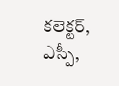కలెక్టర్, ఎస్పీ,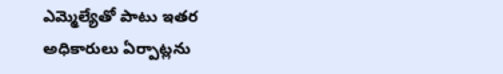ఎమ్మెల్యేతో పాటు ఇతర అధికారులు ఏర్పాట్లను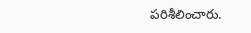పరిశీలించారు.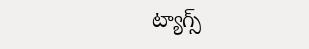ట్యాగ్స్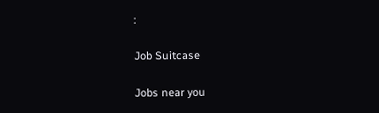:

Job Suitcase

Jobs near you